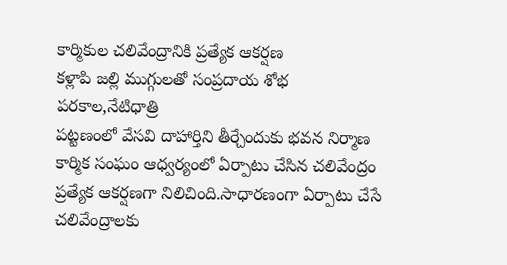కార్మికుల చలివేంద్రానికి ప్రత్యేక ఆకర్షణ
కళ్లాపి జల్లి ముగ్గులతో సంప్రదాయ శోభ
పరకాల,నేటిధాత్రి
పట్టణంలో వేసవి దాహార్తిని తీర్చేందుకు భవన నిర్మాణ కార్మిక సంఘం ఆధ్వర్యంలో ఏర్పాటు చేసిన చలివేంద్రం ప్రత్యేక ఆకర్షణగా నిలిచింది.సాధారణంగా ఏర్పాటు చేసే చలివేంద్రాలకు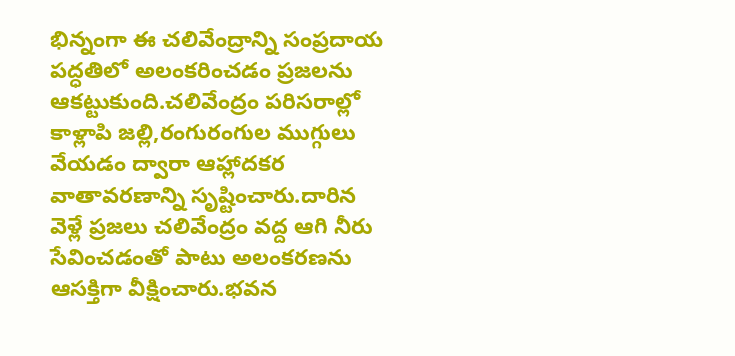భిన్నంగా ఈ చలివేంద్రాన్ని సంప్రదాయ పద్ధతిలో అలంకరించడం ప్రజలను ఆకట్టుకుంది.చలివేంద్రం పరిసరాల్లో కాళ్లాపి జల్లి,రంగురంగుల ముగ్గులు వేయడం ద్వారా ఆహ్లాదకర వాతావరణాన్ని సృష్టించారు.దారిన వెళ్లే ప్రజలు చలివేంద్రం వద్ద ఆగి నీరు సేవించడంతో పాటు అలంకరణను ఆసక్తిగా వీక్షించారు.భవన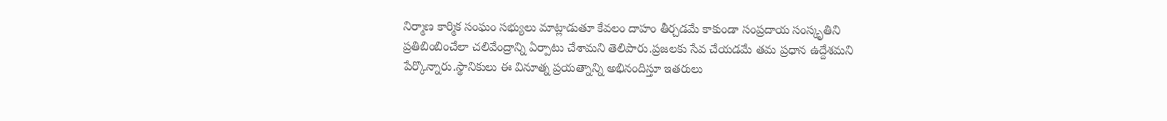నిర్మాణ కార్మిక సంఘం సభ్యులు మాట్లాడుతూ కేవలం దాహం తీర్చడమే కాకుండా సంప్రదాయ సంస్కృతిని ప్రతిబింబించేలా చలివేంద్రాన్ని ఏర్పాటు చేశామని తెలిపారు.ప్రజలకు సేవ చేయడమే తమ ప్రధాన ఉద్దేశమని పేర్కొన్నారు.స్థానికులు ఈ వినూత్న ప్రయత్నాన్ని అభినందిస్తూ ఇతరులు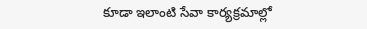కూడా ఇలాంటి సేవా కార్యక్రమాల్లో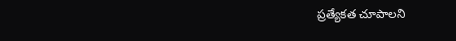ప్రత్యేకత చూపాలని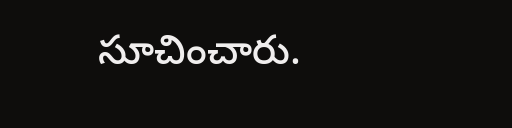సూచించారు.